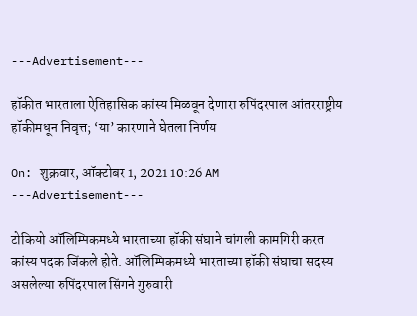---Advertisement---

हॉकीत भारताला ऐतिहासिक कांस्य मिळवून देणारा रुपिंदरपाल आंतरराष्ट्रीय हॉकीमधून निवृत्त; ‘या’ कारणाने घेतला निर्णय

On: शुक्रवार, ऑक्टोबर 1, 2021 10:26 AM
---Advertisement---

टोकियो ऑलिम्पिकमध्ये भारताच्या हॉकी संघाने चांगली कामगिरी करत कांस्य पदक जिंकले होते. ऑलिम्पिकमध्ये भारताच्या हॉकी संघाचा सदस्य असलेल्या रुपिंदरपाल सिंगने गुरुवारी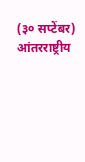(३० सप्टेंबर) आंतरराष्ट्रीय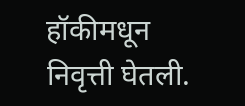हॉकीमधून निवृत्ती घेतली.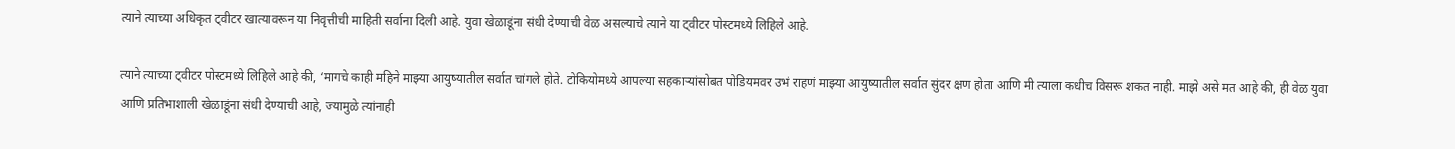त्याने त्याच्या अधिकृत ट्वीटर खात्यावरून या निवृत्तीची माहिती सर्वाना दिली आहे. युवा खेळाडूंना संधी देण्याची वेळ असल्याचे त्याने या ट्वीटर पोस्टमध्ये लिहिले आहे.

त्याने त्याच्या ट्वीटर पोस्टमध्ये लिहिले आहे की, ‘मागचे काही महिने माझ्या आयुष्यातील सर्वात चांगले होते. टोकियोमध्ये आपल्या सहकाऱ्यांसोबत पोडियमवर उभं राहणं माझ्या आयुष्यातील सर्वात सुंदर क्षण होता आणि मी त्याला कधीच विसरू शकत नाही. माझे असे मत आहे की, ही वेळ युवा आणि प्रतिभाशाली खेळाडूंना संधी देण्याची आहे, ज्यामुळे त्यांनाही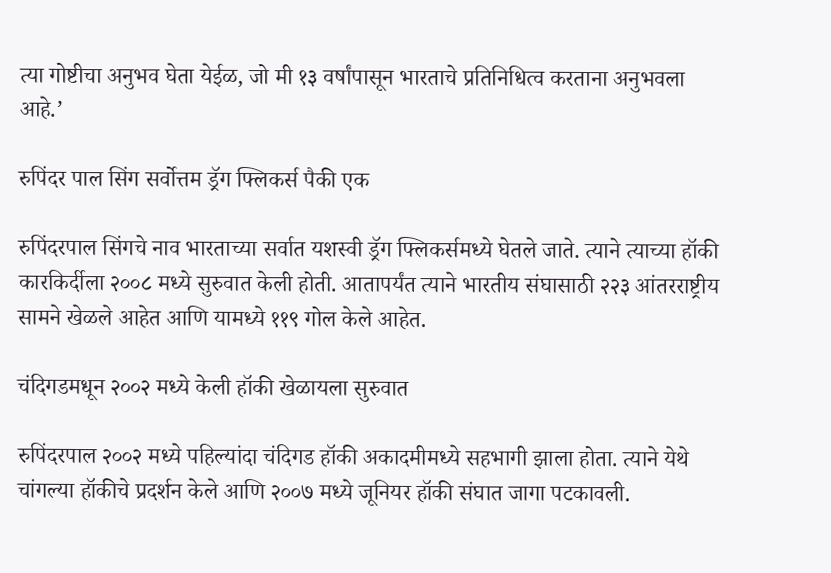त्या गोष्टीचा अनुभव घेता येईळ, जो मी १३ वर्षांपासून भारताचे प्रतिनिधित्व करताना अनुभवला आहे.’

रुपिंदर पाल सिंग सर्वोत्तम ड्रॅग फ्लिकर्स पैकी एक

रुपिंदरपाल सिंगचे नाव भारताच्या सर्वात यशस्वी ड्रॅग फ्लिकर्समध्ये घेतले जाते. त्याने त्याच्या हॉकी कारकिर्दीला २००८ मध्ये सुरुवात केली होती. आतापर्यंत त्याने भारतीय संघासाठी २२३ आंतरराष्ट्रीय सामने खेळले आहेत आणि यामध्ये ११९ गोल केले आहेत.

चंदिगडमधून २००२ मध्ये केली हॉकी खेळायला सुरुवात

रुपिंदरपाल २००२ मध्ये पहिल्यांदा चंदिगड हॉकी अकादमीमध्ये सहभागी झाला होता. त्याने येथे चांगल्या हॉकीचे प्रदर्शन केले आणि २००७ मध्ये जूनियर हॉकी संघात जागा पटकावली.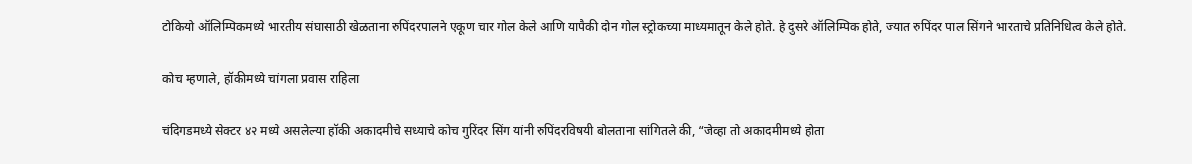टोकियो ऑलिम्पिकमध्ये भारतीय संघासाठी खेळताना रुपिंदरपालने एकूण चार गोल केले आणि यापैकी दोन गोल स्ट्रोकच्या माध्यमातून केले होते. हे दुसरे ऑलिम्पिक होते, ज्यात रुपिंदर पाल सिंगने भारताचे प्रतिनिधित्व केले होते.

कोच म्हणाले, हॉकीमध्ये चांगला प्रवास राहिला

चंदिगडमध्ये सेक्टर ४२ मध्ये असलेल्या हॉकी अकादमीचे सध्याचे कोच गुरिंदर सिंग यांनी रुपिंदरविषयी बोलताना सांगितले की, “जेव्हा तो अकादमीमध्ये होता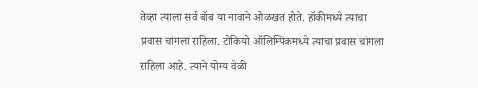तेव्हा त्याला सर्व बॉब या नावाने ओळखत होते. हॉकीमध्ये त्याचा प्रवास चांगला राहिला. टोकियो ऑलिम्पिकमध्ये त्याचा प्रवास चांगला राहिला आहे. त्याने योग्य वेळी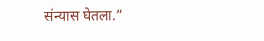संन्यास घेतला.”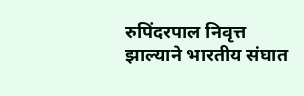रुपिंदरपाल निवृत्त झाल्याने भारतीय संघात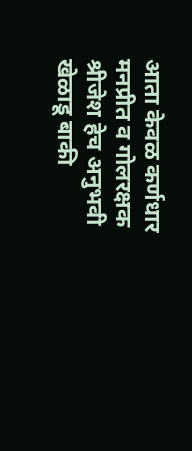आता केवळ कर्णधार मनप्रीत व गोलरक्षक श्रीजेश हेच अनुभवी खेळाडू बाकी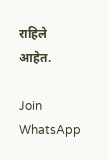राहिले आहेत.

Join WhatsApp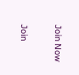Join Now

Join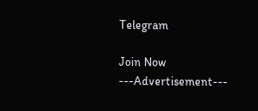Telegram

Join Now
---Advertisement---